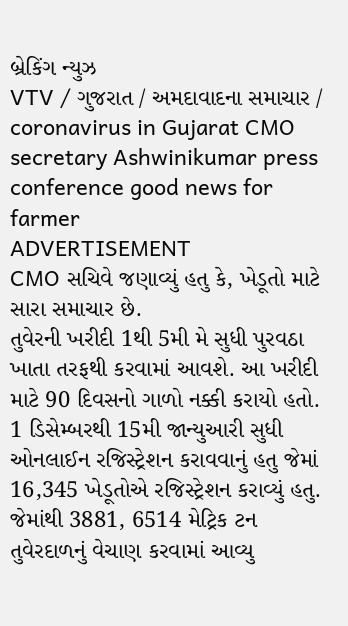બ્રેકિંગ ન્યુઝ
VTV / ગુજરાત / અમદાવાદના સમાચાર / coronavirus in Gujarat CMO secretary Ashwinikumar press conference good news for farmer
ADVERTISEMENT
CMO સચિવે જણાવ્યું હતુ કે, ખેડૂતો માટે સારા સમાચાર છે.
તુવેરની ખરીદી 1થી 5મી મે સુધી પુરવઠા ખાતા તરફથી કરવામાં આવશે. આ ખરીદી માટે 90 દિવસનો ગાળો નક્કી કરાયો હતો. 1 ડિસેમ્બરથી 15મી જાન્યુઆરી સુધી ઓનલાઈન રજિસ્ટ્રેશન કરાવવાનું હતુ જેમાં 16,345 ખેડૂતોએ રજિસ્ટ્રેશન કરાવ્યું હતુ. જેમાંથી 3881, 6514 મેટ્રિક ટન તુવેરદાળનું વેચાણ કરવામાં આવ્યુ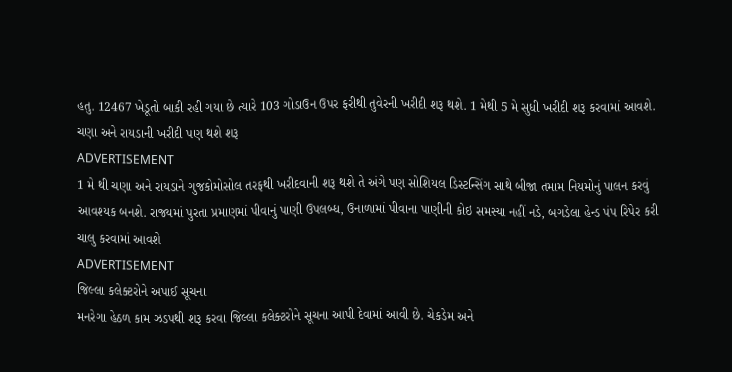હતુ. 12467 ખેડૂતો બાકી રહી ગયા છે ત્યારે 103 ગોડાઉન ઉપર ફરીથી તુવેરની ખરીદી શરૂ થશે. 1 મેથી 5 મે સુધી ખરીદી શરૂ કરવામાં આવશે.
ચણા અને રાયડાની ખરીદી પણ થશે શરૂ
ADVERTISEMENT
1 મે થી ચણા અને રાયડાને ગુજકોમોસોલ તરફથી ખરીદવાની શરૂ થશે તે અંગે પણ સોશિયલ ડિસ્ટન્સિંગ સાથે બીજા તમામ નિયમોનું પાલન કરવું આવશ્યક બનશે. રાજ્યમાં પુરતા પ્રમાણમાં પીવાનું પાણી ઉપલબ્ધ, ઉનાળામાં પીવાના પાણીની કોઇ સમસ્યા નહીં નડે, બગડેલા હેન્ડ પંપ રિપેર કરી ચાલુ કરવામાં આવશે
ADVERTISEMENT
જિલ્લા કલેક્ટરોને અપાઈ સૂચના
મનરેગા હેઠળ કામ ઝડપથી શરૂ કરવા જિલ્લા કલેક્ટરોને સૂચના આપી દેવામાં આવી છે. ચેકડેમ અને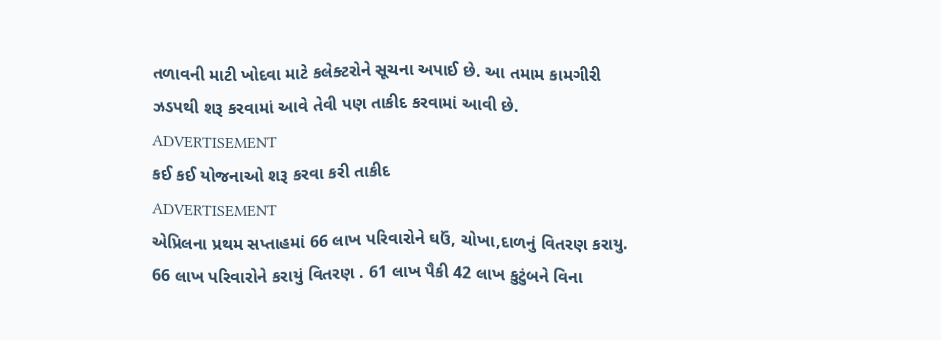તળાવની માટી ખોદવા માટે કલેક્ટરોને સૂચના અપાઈ છે. આ તમામ કામગીરી ઝડપથી શરૂ કરવામાં આવે તેવી પણ તાકીદ કરવામાં આવી છે.
ADVERTISEMENT
કઈ કઈ યોજનાઓ શરૂ કરવા કરી તાકીદ
ADVERTISEMENT
એપ્રિલના પ્રથમ સપ્તાહમાં 66 લાખ પરિવારોને ઘઉં, ચોખા,દાળનું વિતરણ કરાયુ. 66 લાખ પરિવારોને કરાયું વિતરણ . 61 લાખ પૈકી 42 લાખ કુટુંબને વિના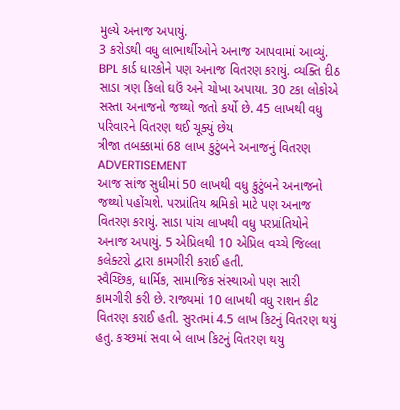મુલ્યે અનાજ અપાયું.
3 કરોડથી વધુ લાભાર્થીઓને અનાજ આપવામાં આવ્યું. BPL કાર્ડ ધારકોને પણ અનાજ વિતરણ કરાયું. વ્યક્તિ દીઠ સાડા ત્રણ કિલો ઘઉં અને ચોખા અપાયા. 30 ટકા લોકોએ સસ્તા અનાજનો જથ્થો જતો કર્યો છે. 45 લાખથી વધુ પરિવારને વિતરણ થઈ ચૂક્યું છેય
ત્રીજા તબક્કામાં 68 લાખ કુટુંબને અનાજનું વિતરણ
ADVERTISEMENT
આજ સાંજ સુધીમાં 50 લાખથી વધુ કુટુંબને અનાજનો જથ્થો પહોંચશે. પરપ્રાંતિય શ્રમિકો માટે પણ અનાજ વિતરણ કરાયું. સાડા પાંચ લાખથી વધુ પરપ્રાંતિયોને અનાજ અપાયું. 5 એપ્રિલથી 10 એપ્રિલ વચ્ચે જિલ્લા કલેક્ટરો દ્વારા કામગીરી કરાઈ હતી.
સ્વૈચ્છિક, ધાર્મિક, સામાજિક સંસ્થાઓ પણ સારી કામગીરી કરી છે. રાજ્યમાં 10 લાખથી વધુ રાશન કીટ વિતરણ કરાઈ હતી. સુરતમાં 4.5 લાખ કિટનું વિતરણ થયું હતુ. કચ્છમાં સવા બે લાખ કિટનું વિતરણ થયુ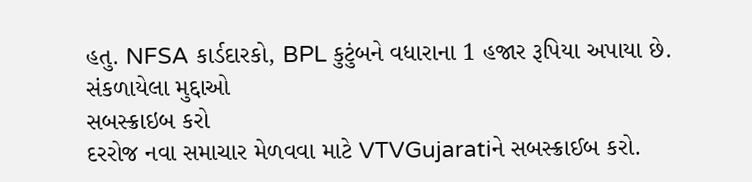હતુ. NFSA કાર્ડદારકો, BPL કુટુંબને વધારાના 1 હજાર રૂપિયા અપાયા છે.
સંકળાયેલા મુદ્દાઓ
સબસ્ક્રાઇબ કરો
દરરોજ નવા સમાચાર મેળવવા માટે VTVGujaratiને સબસ્ક્રાઈબ કરો.